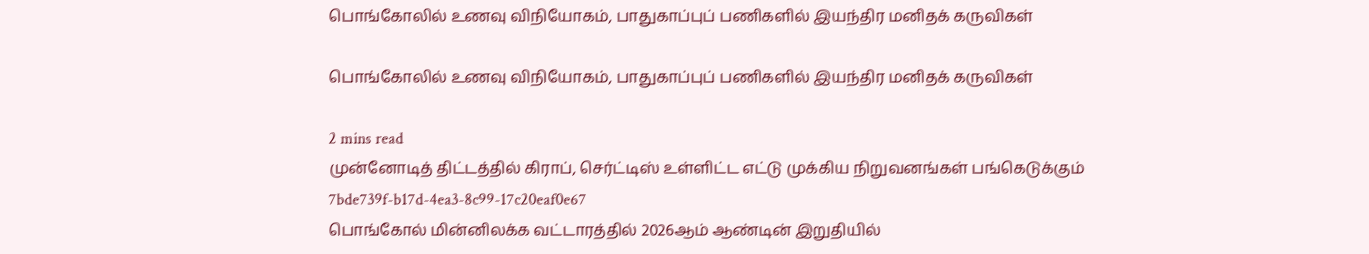பொங்கோலில் உணவு விநியோகம், பாதுகாப்புப் பணிகளில் இயந்திர மனிதக் கருவிகள்

பொங்கோலில் உணவு விநியோகம், பாதுகாப்புப் பணிகளில் இயந்திர மனிதக் கருவிகள்

2 mins read
முன்னோடித் திட்டத்தில் கிராப், செர்ட்டிஸ் உள்ளிட்ட எட்டு முக்கிய நிறுவனங்கள் பங்கெடுக்கும்
7bde739f-b17d-4ea3-8c99-17c20eaf0e67
பொங்கோல் மின்னிலக்க வட்டாரத்தில் 2026ஆம் ஆண்டின் இறுதியில்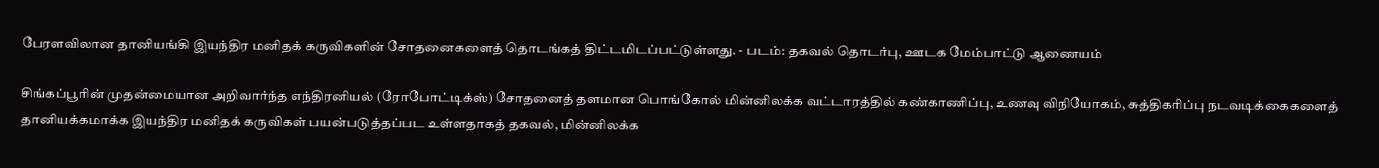பேரளவிலான தானியங்கி இயந்திர மனிதக் கருவிகளின் சோதனைகளைத் தொடங்கத் திட்டமிடப்பட்டுள்ளது. - படம்: தகவல் தொடர்பு, ஊடக மேம்பாட்டு ஆணையம்

சிங்கப்பூரின் முதன்மையான அறிவார்ந்த எந்திரனியல் (ரோபோட்டிக்ஸ்) சோதனைத் தளமான பொங்கோல் மின்னிலக்க வட்டாரத்தில் கண்காணிப்பு, உணவு விநியோகம், சுத்திகரிப்பு நடவடிக்கைகளைத் தானியக்கமாக்க இயந்திர மனிதக் கருவிகள் பயன்படுத்தப்பட உள்ளதாகத் தகவல், மின்னிலக்க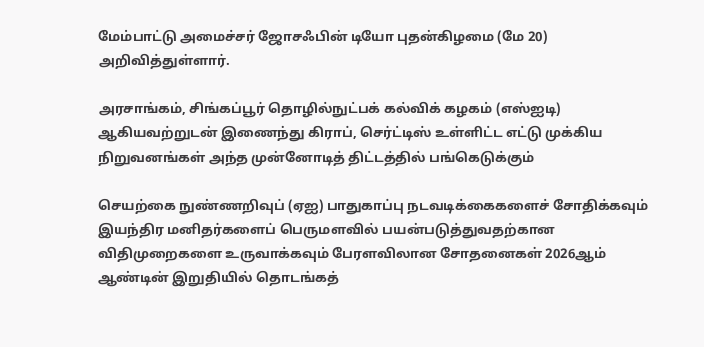மேம்பாட்டு அமைச்சர் ஜோசஃபின் டியோ புதன்கிழமை (மே 20) அறிவித்துள்ளார்.

அரசாங்கம், சிங்கப்பூர் தொழில்நுட்பக் கல்விக் கழகம் (எஸ்ஐடி) ஆகியவற்றுடன் இணைந்து கிராப், செர்ட்டிஸ் உள்ளிட்ட எட்டு முக்கிய நிறுவனங்கள் அந்த முன்னோடித் திட்டத்தில் பங்கெடுக்கும்

செயற்கை நுண்ணறிவுப் (ஏஐ) பாதுகாப்பு நடவடிக்கைகளைச் சோதிக்கவும் இயந்திர மனிதர்களைப் பெருமளவில் பயன்படுத்துவதற்கான விதிமுறைகளை உருவாக்கவும் பேரளவிலான சோதனைகள் 2026ஆம் ஆண்டின் இறுதியில் தொடங்கத்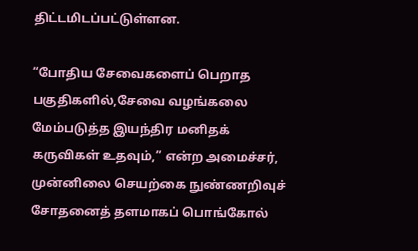திட்டமிடப்பட்டுள்ளன.

“போதிய சேவைகளைப் பெறாத பகுதிகளில்,சேவை வழங்கலை மேம்படுத்த இயந்திர மனிதக் கருவிகள் உதவும்,” என்ற அமைச்சர், முன்னிலை செயற்கை நுண்ணறிவுச் சோதனைத் தளமாகப் பொங்கோல்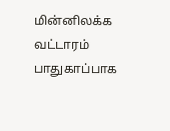மின்னிலக்க வட்டாரம் பாதுகாப்பாக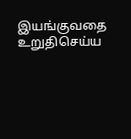இயங்குவதை உறுதிசெய்ய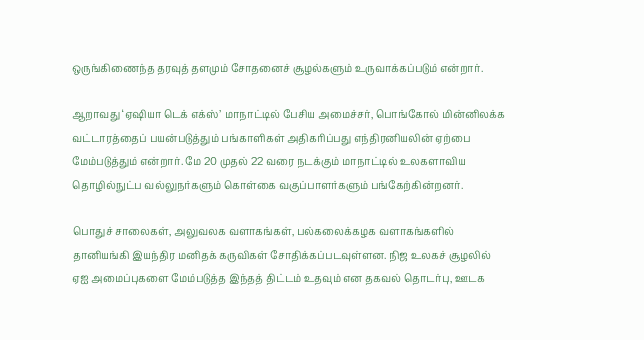ஒருங்கிணைந்த தரவுத் தளமும் சோதனைச் சூழல்களும் உருவாக்கப்படும் என்றார்.

ஆறாவது ‘ஏ‌ஷியா டெக் எக்ஸ்’ மாநாட்டில் பேசிய அமைச்சர், பொங்கோல் மின்னிலக்க வட்டாரத்தைப் பயன்படுத்தும் பங்காளிகள் அதிகரிப்பது எந்திரனியலின் ஏற்பை மேம்படுத்தும் என்றார். மே 20 முதல் 22 வரை நடக்கும் மாநாட்டில் உலகளாவிய தொழில்நுட்ப வல்லுநர்களும் கொள்கை வகுப்பாளர்களும் பங்கேற்கின்றனர்.

பொதுச் சாலைகள், அலுவலக வளாகங்கள், பல்கலைக்கழக வளாகங்களில் தானியங்கி இயந்திர மனிதக் கருவிகள் சோதிக்கப்படவுள்ளன. நிஜ உலகச் சூழலில் ஏஐ அமைப்புகளை மேம்படுத்த இந்தத் திட்டம் உதவும் என தகவல் தொடர்பு, ஊடக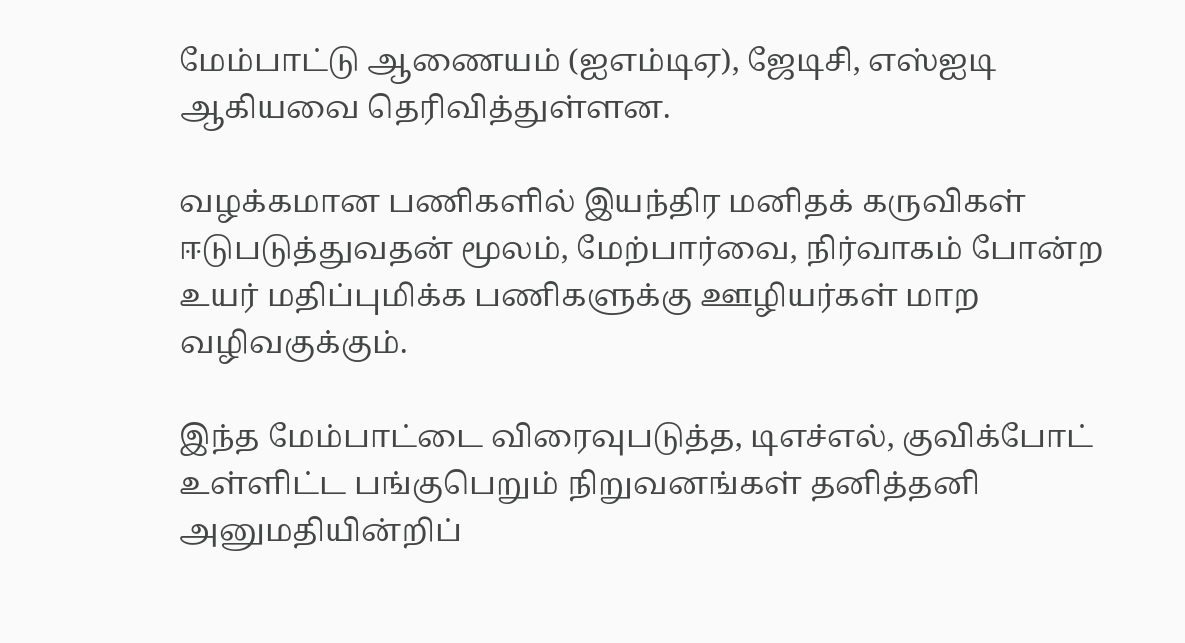மேம்பாட்டு ஆணையம் (ஐஎம்டிஏ), ஜேடிசி, எஸ்ஐடி ஆகியவை தெரிவித்துள்ளன.

வழக்கமான பணிகளில் இயந்திர மனிதக் கருவிகள் ஈடுபடுத்துவதன் மூலம், மேற்பார்வை, நிர்வாகம் போன்ற உயர் மதிப்புமிக்க பணிகளுக்கு ஊழியர்கள் மாற வழிவகுக்கும்.

இந்த மேம்பாட்டை விரைவுபடுத்த, டிஎச்எல், குவிக்போட் உள்ளிட்ட பங்குபெறும் நிறுவனங்கள் தனித்தனி அனுமதியின்றிப்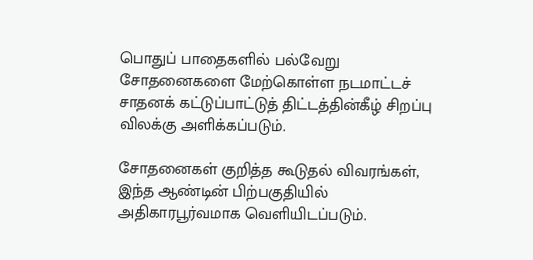பொதுப் பாதைகளில் பல்வேறு சோதனைகளை மேற்கொள்ள நடமாட்டச் சாதனக் கட்டுப்பாட்டுத் திட்டத்தின்கீழ் சிறப்பு விலக்கு அளிக்கப்படும்.

சோதனைகள் குறித்த கூடுதல் விவரங்கள், இந்த ஆண்டின் பிற்பகுதியில் அதிகாரபூர்வமாக வெளியிடப்படும்.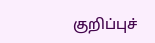குறிப்புச்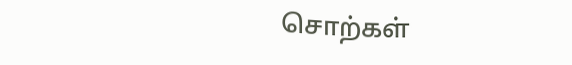சொற்கள்